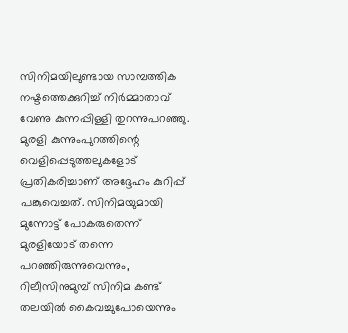സിനിമയിലുണ്ടായ സാമ്പത്തിക നഷ്ടത്തെക്കുറിച്ച് നിര്‍മ്മാതാവ് വേണു കുന്നപ്പിള്ളി തുറന്നുപറഞ്ഞു. മുരളി കുന്നുംപുറത്തിന്റെ വെളിപ്പെടുത്തലുകളോട് പ്രതികരിച്ചാണ് അദ്ദേഹം കുറിപ്പ് പങ്കുവെച്ചത്. സിനിമയുമായി മുന്നോട്ട് പോകരുതെന്ന് മുരളിയോട് തന്നെ പറഞ്ഞിരുന്നുവെന്നും, റിലീസിനുമുമ്പ് സിനിമ കണ്ട് തലയില്‍ കൈവച്ചുപോയെന്നും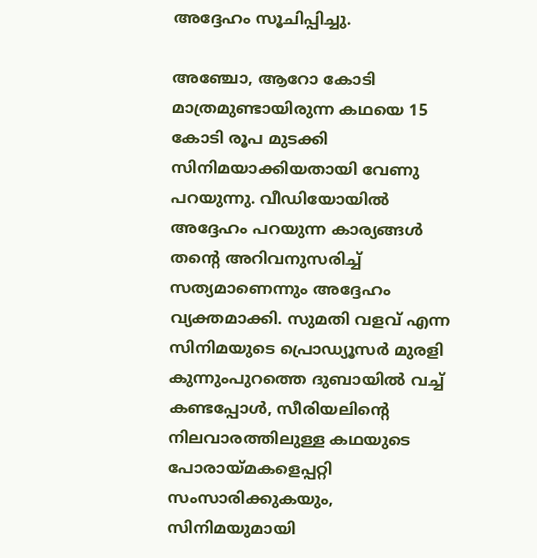അദ്ദേഹം സൂചിപ്പിച്ചു.

അഞ്ചോ, ആറോ കോടി മാത്രമുണ്ടായിരുന്ന കഥയെ 15 കോടി രൂപ മുടക്കി സിനിമയാക്കിയതായി വേണു പറയുന്നു. വീഡിയോയിൽ അദ്ദേഹം പറയുന്ന കാര്യങ്ങൾ തന്റെ അറിവനുസരിച്ച് സത്യമാണെന്നും അദ്ദേഹം വ്യക്തമാക്കി. സുമതി വളവ് എന്ന സിനിമയുടെ പ്രൊഡ്യൂസർ മുരളി കുന്നുംപുറത്തെ ദുബായിൽ വച്ച് കണ്ടപ്പോൾ, സീരിയലിന്റെ നിലവാരത്തിലുള്ള കഥയുടെ പോരായ്മകളെപ്പറ്റി സംസാരിക്കുകയും, സിനിമയുമായി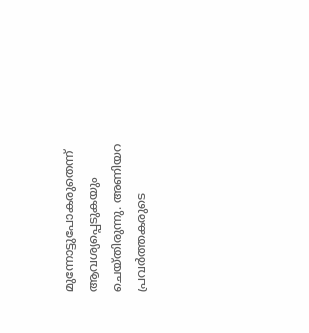മുന്നോട്ടുപോകരുതെന്ന് ആവശ്യപ്പെടുകയും ചെയ്തിരുന്നു. അണിയറ പ്രവർത്തകരുടെ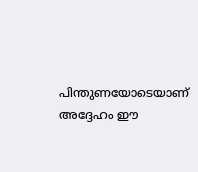പിന്തുണയോടെയാണ് അദ്ദേഹം ഈ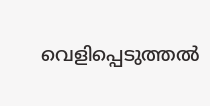വെളിപ്പെടുത്തൽ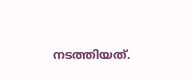നടത്തിയത്.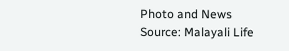Photo and News Source: Malayali Life